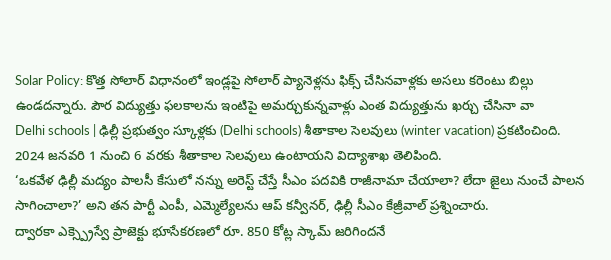Solar Policy: కొత్త సోలార్ విధానంలో ఇండ్లపై సోలార్ ప్యానెళ్లను ఫిక్స్ చేసినవాళ్లకు అసలు కరెంటు బిల్లు ఉండదన్నారు. పౌర విద్యుత్తు ఫలకాలను ఇంటిపై అమర్చుకున్నవాళ్లు ఎంత విద్యుత్తును ఖర్చు చేసినా వా
Delhi schools | ఢిల్లీ ప్రభుత్వం స్కూళ్లకు (Delhi schools) శీతాకాల సెలవులు (winter vacation) ప్రకటించింది. 2024 జనవరి 1 నుంచి 6 వరకు శీతాకాల సెలవులు ఉంటాయని విద్యాశాఖ తెలిపింది.
‘ఒకవేళ ఢిల్లీ మద్యం పాలసీ కేసులో నన్ను అరెస్ట్ చేస్తే సీఎం పదవికి రాజీనామా చేయాలా? లేదా జైలు నుంచే పాలన సాగించాలా?’ అని తన పార్టీ ఎంపీ, ఎమ్మెల్యేలను ఆప్ కన్వీనర్, ఢిల్లీ సీఎం కేజ్రీవాల్ ప్రశ్నించారు.
ద్వారకా ఎక్స్ప్రెస్వే ప్రాజెక్టు భూసేకరణలో రూ. 850 కోట్ల స్కామ్ జరిగిందనే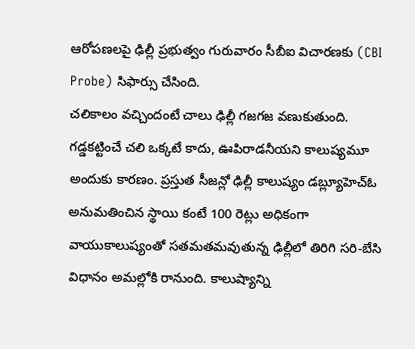ఆరోపణలపై ఢిల్లీ ప్రభుత్వం గురువారం సీబీఐ విచారణకు (CBI Probe) సిఫార్సు చేసింది.
చలికాలం వచ్చిందంటే చాలు ఢిల్లీ గజగజ వణుకుతుంది. గడ్డకట్టించే చలి ఒక్కటే కాదు, ఊపిరాడనీయని కాలుష్యమూ అందుకు కారణం. ప్రస్తుత సీజన్లో ఢిల్లీ కాలుష్యం డబ్ల్యూహెచ్ఓ అనుమతించిన స్థాయి కంటే 100 రెట్లు అధికంగా
వాయుకాలుష్యంతో సతమతమవుతున్న ఢిల్లీలో తిరిగి సరి-బేసి విధానం అమల్లోకి రానుంది. కాలుష్యాన్ని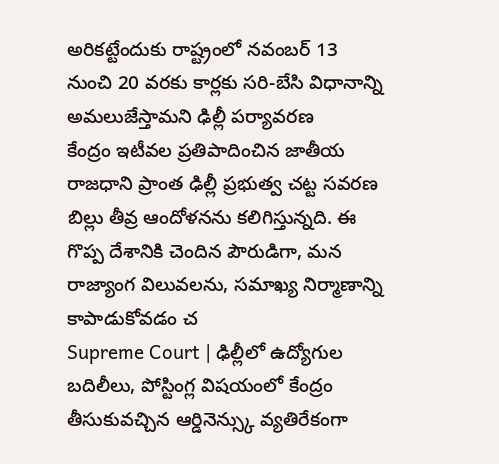అరికట్టేందుకు రాష్ట్రంలో నవంబర్ 13 నుంచి 20 వరకు కార్లకు సరి-బేసి విధానాన్ని అమలుజేస్తామని ఢిల్లీ పర్యావరణ
కేంద్రం ఇటీవల ప్రతిపాదించిన జాతీయ రాజధాని ప్రాంత ఢిల్లీ ప్రభుత్వ చట్ట సవరణ బిల్లు తీవ్ర ఆందోళనను కలిగిస్తున్నది. ఈ గొప్ప దేశానికి చెందిన పౌరుడిగా, మన రాజ్యాంగ విలువలను, సమాఖ్య నిర్మాణాన్ని కాపాడుకోవడం చ
Supreme Court | ఢిల్లీలో ఉద్యోగుల బదిలీలు, పోస్టింగ్ల విషయంలో కేంద్రం తీసుకువచ్చిన ఆర్డినెన్స్కు వ్యతిరేకంగా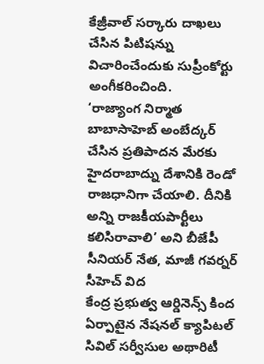కేజ్రీవాల్ సర్కారు దాఖలు చేసిన పిటిషన్ను విచారించేందుకు సుప్రీంకోర్టు అంగీకరించింది.
‘రాజ్యాంగ నిర్మాత బాబాసాహెబ్ అంబేద్కర్ చేసిన ప్రతిపాదన మేరకు హైదరాబాద్ను దేశానికి రెండో రాజధానిగా చేయాలి. దీనికి అన్ని రాజకీయపార్టీలు కలిసిరావాలి’ అని బీజేపీ సీనియర్ నేత, మాజీ గవర్నర్ సీహెచ్ విద
కేంద్ర ప్రభుత్వ ఆర్డినెన్స్ కింద ఏర్పాటైన నేషనల్ క్యాపిటల్ సివిల్ సర్వీసుల అథారిటీ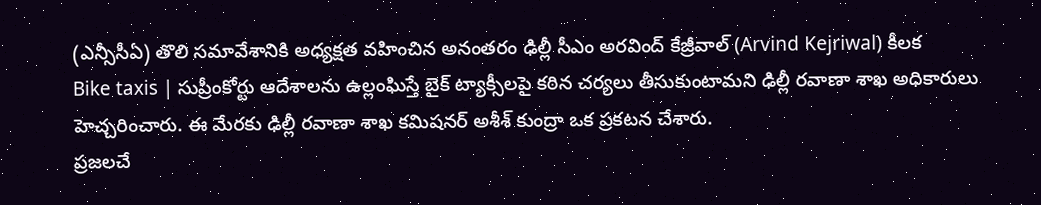(ఎన్సీసీఏ) తొలి సమావేశానికి అధ్యక్షత వహించిన అనంతరం ఢిల్లీ సీఎం అరవింద్ కేజ్రీవాల్ (Arvind Kejriwal) కీలక
Bike taxis | సుప్రీంకోర్టు ఆదేశాలను ఉల్లంఘిస్తే బైక్ ట్యాక్సీలపై కఠిన చర్యలు తీసుకుంటామని ఢిల్లీ రవాణా శాఖ అధికారులు హెచ్చరించారు. ఈ మేరకు ఢిల్లీ రవాణా శాఖ కమిషనర్ అశీశ్ కుంద్రా ఒక ప్రకటన చేశారు.
ప్రజలచే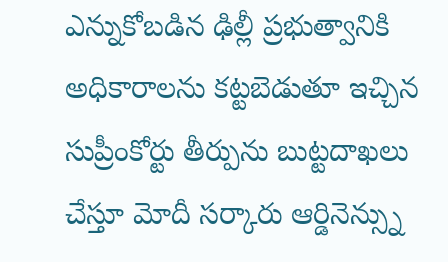ఎన్నుకోబడిన ఢిల్లీ ప్రభుత్వానికి అధికారాలను కట్టబెడుతూ ఇచ్చిన సుప్రీంకోర్టు తీర్పును బుట్టదాఖలు చేస్తూ మోదీ సర్కారు ఆర్డినెన్స్ను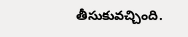తీసుకువచ్చింది.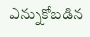ఎన్నుకోబడిన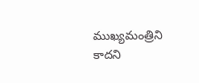ముఖ్యమంత్రిని కాదని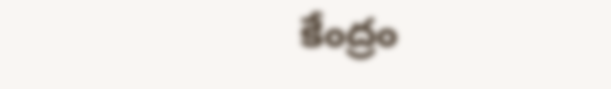కేంద్రం